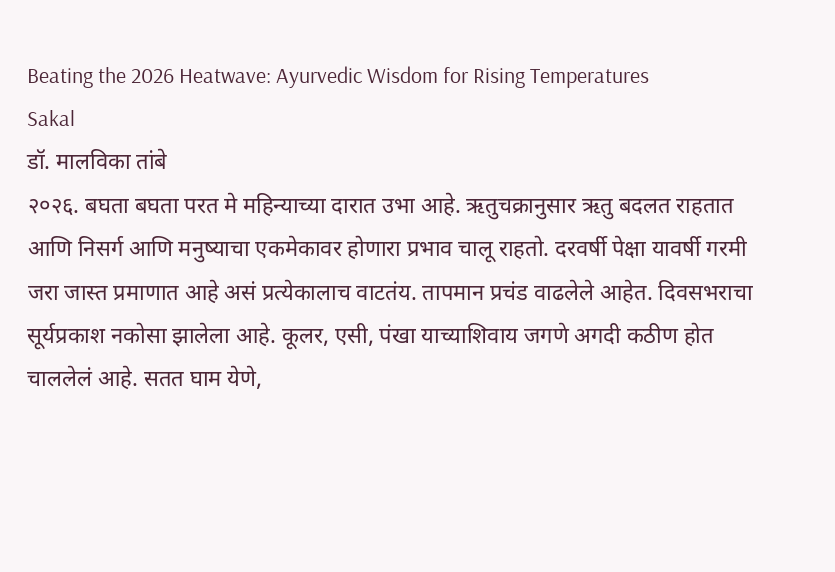Beating the 2026 Heatwave: Ayurvedic Wisdom for Rising Temperatures
Sakal
डॉ. मालविका तांबे
२०२६. बघता बघता परत मे महिन्याच्या दारात उभा आहे. ऋतुचक्रानुसार ऋतु बदलत राहतात आणि निसर्ग आणि मनुष्याचा एकमेकावर होणारा प्रभाव चालू राहतो. दरवर्षी पेक्षा यावर्षी गरमी जरा जास्त प्रमाणात आहे असं प्रत्येकालाच वाटतंय. तापमान प्रचंड वाढलेले आहेत. दिवसभराचा सूर्यप्रकाश नकोसा झालेला आहे. कूलर, एसी, पंखा याच्याशिवाय जगणे अगदी कठीण होत चाललेलं आहे. सतत घाम येणे,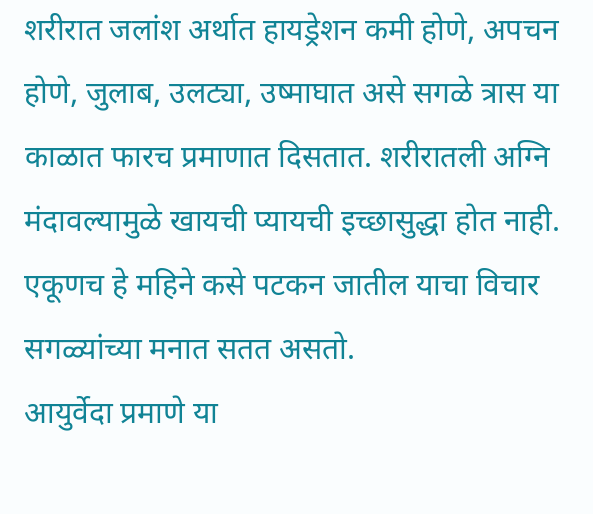शरीरात जलांश अर्थात हायड्रेशन कमी होणे, अपचन होणे, जुलाब, उलट्या, उष्माघात असे सगळे त्रास या काळात फारच प्रमाणात दिसतात. शरीरातली अग्नि मंदावल्यामुळे खायची प्यायची इच्छासुद्धा होत नाही. एकूणच हे महिने कसे पटकन जातील याचा विचार सगळ्यांच्या मनात सतत असतो.
आयुर्वेदा प्रमाणे या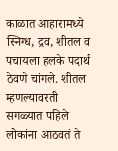काळात आहारामध्ये स्निग्ध, द्रव, शीतल व पचायला हलके पदार्थ ठेवणे चांगले. शीतल म्हणल्यावरती सगळ्यात पहिले लोकांना आठवतं ते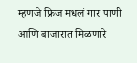म्हणजे फ्रिज मधलं गार पाणी आणि बाजारात मिळणारे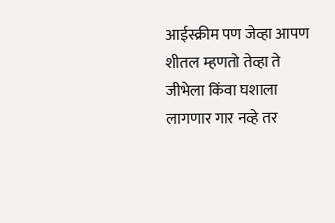आईस्क्रीम पण जेव्हा आपण शीतल म्हणतो तेव्हा ते जीभेला किंवा घशाला लागणार गार नव्हे तर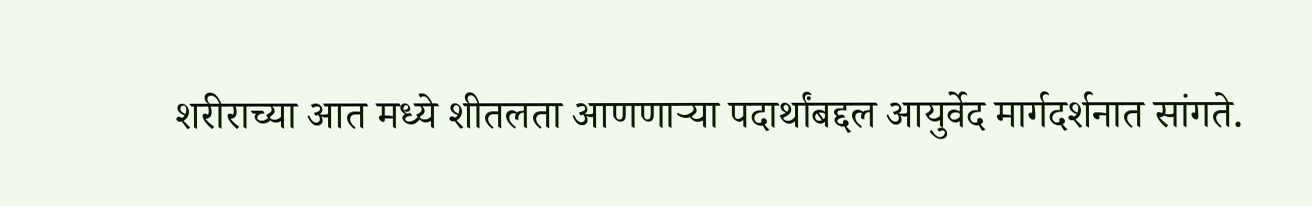शरीराच्या आत मध्ये शीतलता आणणाऱ्या पदार्थांबद्दल आयुर्वेद मार्गदर्शनात सांगते.